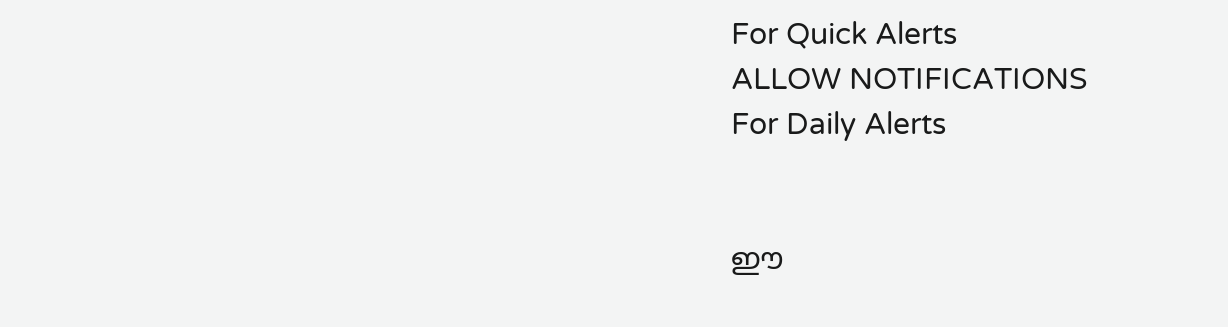For Quick Alerts
ALLOW NOTIFICATIONS
For Daily Alerts


ഈ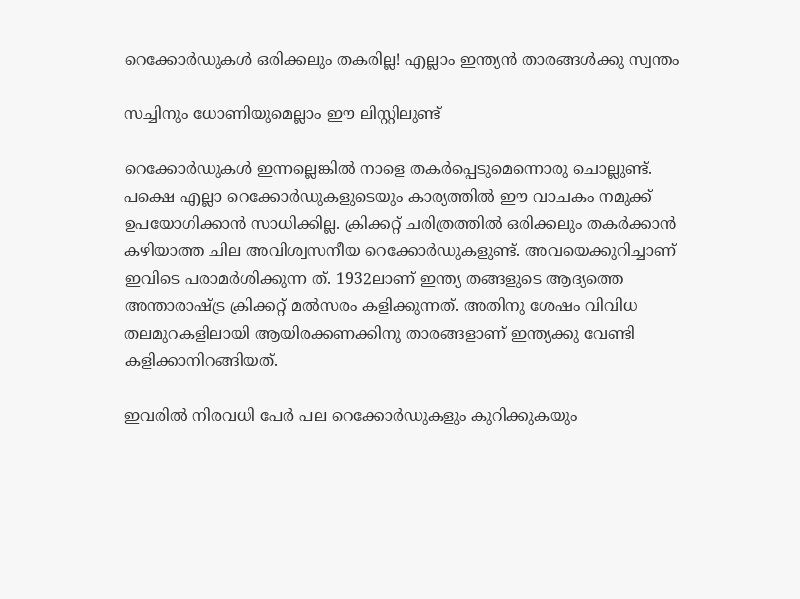റെക്കോര്‍ഡുകള്‍ ഒരിക്കലും തകരില്ല! എല്ലാം ഇന്ത്യന്‍ താരങ്ങള്‍ക്കു സ്വന്തം

സച്ചിനും ധോണിയുമെല്ലാം ഈ ലിസ്റ്റിലുണ്ട്

റെക്കോര്‍ഡുകള്‍ ഇന്നല്ലെങ്കില്‍ നാളെ തകര്‍പ്പെടുമെന്നൊരു ചൊല്ലുണ്ട്. പക്ഷെ എല്ലാ റെക്കോര്‍ഡുകളുടെയും കാര്യത്തില്‍ ഈ വാചകം നമുക്ക് ഉപയോഗിക്കാന്‍ സാധിക്കില്ല. ക്രിക്കറ്റ് ചരിത്രത്തില്‍ ഒരിക്കലും തകര്‍ക്കാന്‍ കഴിയാത്ത ചില അവിശ്വസനീയ റെക്കോര്‍ഡുകളുണ്ട്. അവയെക്കുറിച്ചാണ് ഇവിടെ പരാമര്‍ശിക്കുന്ന ത്. 1932ലാണ് ഇന്ത്യ തങ്ങളുടെ ആദ്യത്തെ അന്താരാഷ്ട്ര ക്രിക്കറ്റ് മല്‍സരം കളിക്കുന്നത്. അതിനു ശേഷം വിവിധ തലമുറകളിലായി ആയിരക്കണക്കിനു താരങ്ങളാണ് ഇന്ത്യക്കു വേണ്ടി കളിക്കാനിറങ്ങിയത്.

ഇവരില്‍ നിരവധി പേര്‍ പല റെക്കോര്‍ഡുകളും കുറിക്കുകയും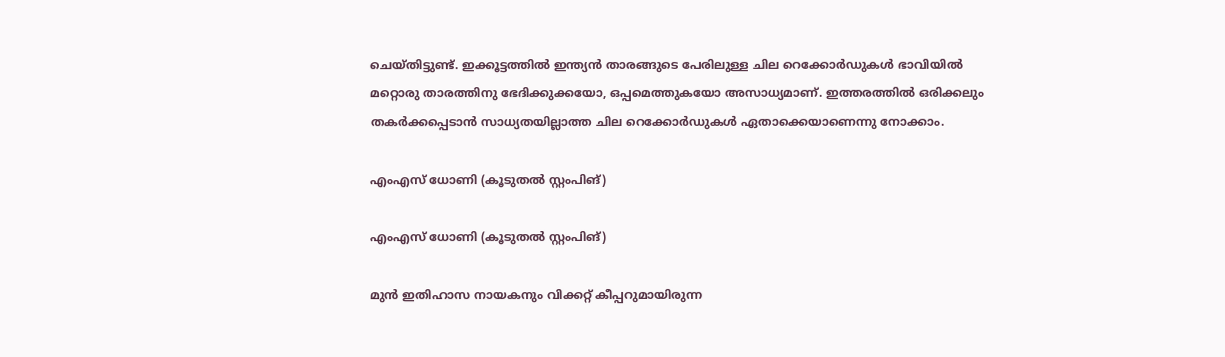ചെയ്തിട്ടുണ്ട്. ഇക്കൂട്ടത്തില്‍ ഇന്ത്യന്‍ താരങ്ങുടെ പേരിലുള്ള ചില റെക്കോര്‍ഡുകള്‍ ഭാവിയില്‍ മറ്റൊരു താരത്തിനു ഭേദിക്കുക്കയോ, ഒപ്പമെത്തുകയോ അസാധ്യമാണ്. ഇത്തരത്തില്‍ ഒരിക്കലും തകര്‍ക്കപ്പെടാന്‍ സാധ്യതയില്ലാത്ത ചില റെക്കോര്‍ഡുകള്‍ ഏതാക്കെയാണെന്നു നോക്കാം.

എംഎസ് ധോണി (കൂടുതല്‍ സ്റ്റംപിങ്)

എംഎസ് ധോണി (കൂടുതല്‍ സ്റ്റംപിങ്)

മുന്‍ ഇതിഹാസ നായകനും വിക്കറ്റ് കീപ്പറുമായിരുന്ന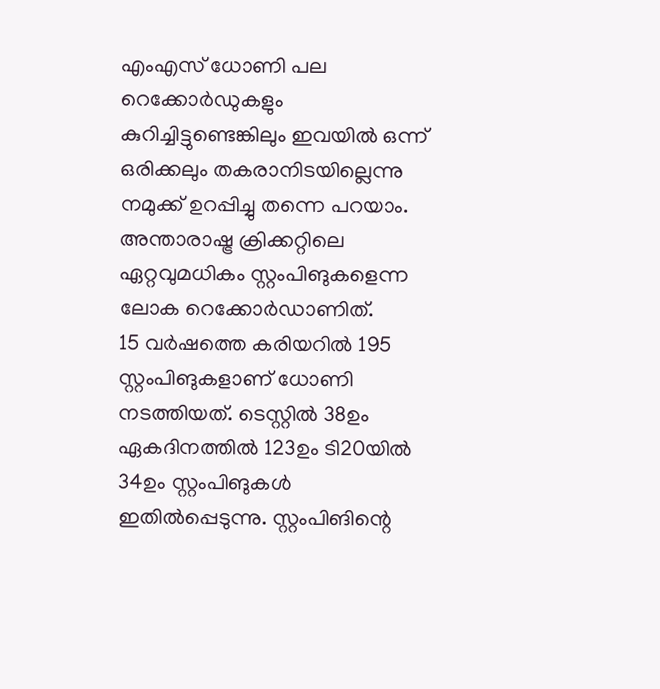എംഎസ് ധോണി പല റെക്കോര്‍ഡുകളും കുറിച്ചിട്ടുണ്ടെങ്കിലും ഇവയില്‍ ഒന്ന് ഒരിക്കലും തകരാനിടയില്ലെന്നു നമുക്ക് ഉറപ്പിച്ചു തന്നെ പറയാം. അന്താരാഷ്ട്ര ക്രിക്കറ്റിലെ ഏറ്റവുമധികം സ്റ്റംപിങുകളെന്ന ലോക റെക്കോര്‍ഡാണിത്.
15 വര്‍ഷത്തെ കരിയറില്‍ 195 സ്റ്റംപിങുകളാണ് ധോണി നടത്തിയത്. ടെസ്റ്റില്‍ 38ഉം ഏകദിനത്തില്‍ 123ഉം ടി20യില്‍ 34ഉം സ്റ്റംപിങുകള്‍ ഇതില്‍പ്പെടുന്നു. സ്റ്റംപിങിന്റെ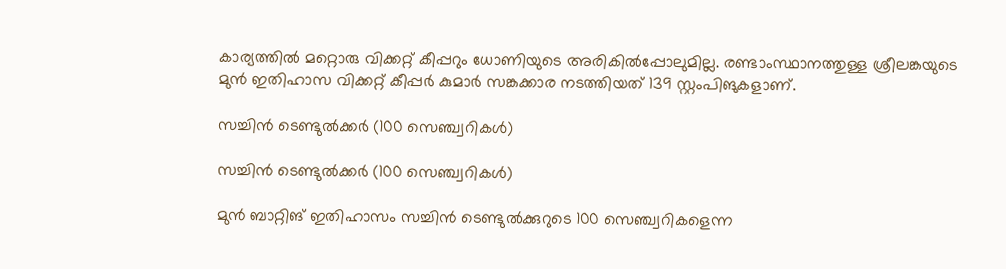കാര്യത്തില്‍ മറ്റൊരു വിക്കറ്റ് കീപ്പറും ധോണിയുടെ അരികില്‍പ്പോലുമില്ല. രണ്ടാംസ്ഥാനത്തുള്ള ശ്രീലങ്കയുടെ മുന്‍ ഇതിഹാസ വിക്കറ്റ് കീപ്പര്‍ കുമാര്‍ സങ്കക്കാര നടത്തിയത് 139 സ്റ്റംപിങുകളാണ്.

സച്ചിന്‍ ടെണ്ടുല്‍ക്കര്‍ (100 സെഞ്ച്വറികള്‍)

സച്ചിന്‍ ടെണ്ടുല്‍ക്കര്‍ (100 സെഞ്ച്വറികള്‍)

മുന്‍ ബാറ്റിങ് ഇതിഹാസം സച്ചിന്‍ ടെണ്ടുല്‍ക്കുറുടെ 100 സെഞ്ച്വറികളെന്ന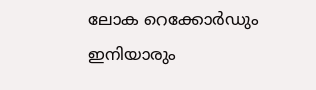ലോക റെക്കോര്‍ഡും ഇനിയാരും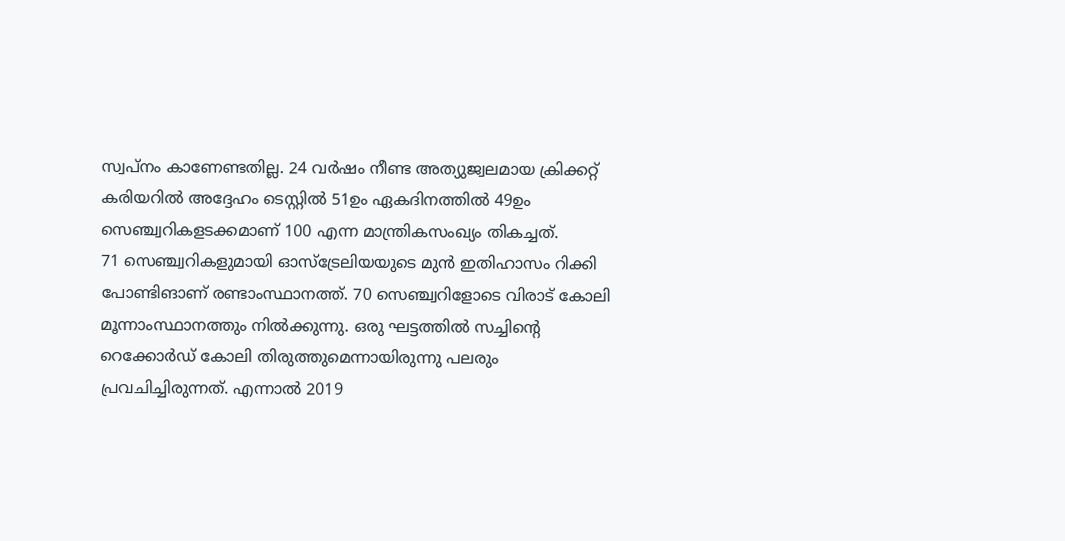സ്വപ്‌നം കാണേണ്ടതില്ല. 24 വര്‍ഷം നീണ്ട അത്യുജ്വലമായ ക്രിക്കറ്റ് കരിയറില്‍ അദ്ദേഹം ടെസ്റ്റില്‍ 51ഉം ഏകദിനത്തില്‍ 49ഉം സെഞ്ച്വറികളടക്കമാണ് 100 എന്ന മാന്ത്രികസംഖ്യം തികച്ചത്.
71 സെഞ്ച്വറികളുമായി ഓസ്‌ട്രേലിയയുടെ മുന്‍ ഇതിഹാസം റിക്കി പോണ്ടിങാണ് രണ്ടാംസ്ഥാനത്ത്. 70 സെഞ്ച്വറിളോടെ വിരാട് കോലി മൂന്നാംസ്ഥാനത്തും നില്‍ക്കുന്നു. ഒരു ഘട്ടത്തില്‍ സച്ചിന്റെ റെക്കോര്‍ഡ് കോലി തിരുത്തുമെന്നായിരുന്നു പലരും പ്രവചിച്ചിരുന്നത്. എന്നാല്‍ 2019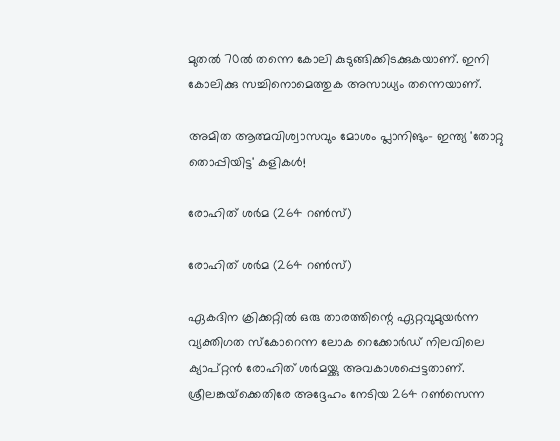മുതല്‍ 70ല്‍ തന്നെ കോലി കുടുങ്ങിക്കിടക്കുകയാണ്. ഇനി കോലിക്കു സച്ചിനൊമെത്തുക അസാധ്യം തന്നെയാണ്.

അമിത ആത്മവിശ്വാസവും മോശം പ്ലാനിങും- ഇന്ത്യ 'തോറ്റു തൊപ്പിയിട്ട' കളികള്‍!

രോഹിത് ശര്‍മ (264 റണ്‍സ്)

രോഹിത് ശര്‍മ (264 റണ്‍സ്)

ഏകദിന ക്രിക്കറ്റില്‍ ഒരു താരത്തിന്റെ ഏറ്റവുമുയര്‍ന്ന വ്യക്തിഗത സ്‌കോറെന്ന ലോക റെക്കോര്‍ഡ് നിലവിലെ ക്യാപ്റ്റന്‍ രോഹിത് ശര്‍മയ്ക്കു അവകാശപ്പെട്ടതാണ്. ശ്രീലങ്കയ്‌ക്കെതിരേ അദ്ദേഹം നേടിയ 264 റണ്‍സെന്ന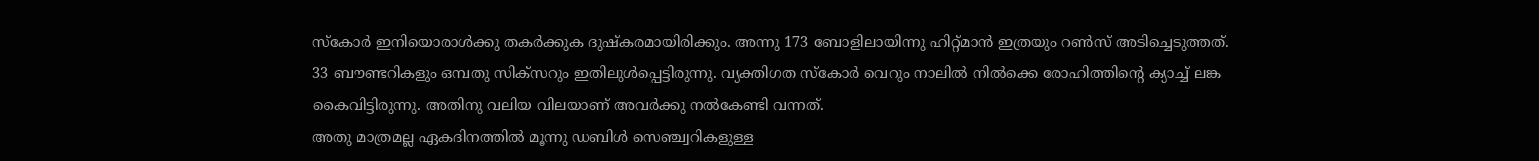സ്‌കോര്‍ ഇനിയൊരാള്‍ക്കു തകര്‍ക്കുക ദുഷ്‌കരമായിരിക്കും. അന്നു 173 ബോളിലായിന്നു ഹിറ്റ്മാന്‍ ഇത്രയും റണ്‍സ് അടിച്ചെടുത്തത്. 33 ബൗണ്ടറികളും ഒമ്പതു സിക്‌സറും ഇതിലുള്‍പ്പെട്ടിരുന്നു. വ്യക്തിഗത സ്‌കോര്‍ വെറും നാലില്‍ നില്‍ക്കെ രോഹിത്തിന്റെ ക്യാച്ച് ലങ്ക കൈവിട്ടിരുന്നു. അതിനു വലിയ വിലയാണ് അവര്‍ക്കു നല്‍കേണ്ടി വന്നത്.
അതു മാത്രമല്ല ഏകദിനത്തില്‍ മൂന്നു ഡബിള്‍ സെഞ്ച്വറികളുള്ള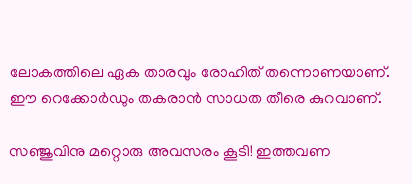ലോകത്തിലെ ഏക താരവും രോഹിത് തന്നൊണയാണ്. ഈ റെക്കോര്‍ഡും തകരാന്‍ സാധത തീരെ കുറവാണ്.

സഞ്ജുവിനു മറ്റൊരു അവസരം കൂടി! ഇത്തവണ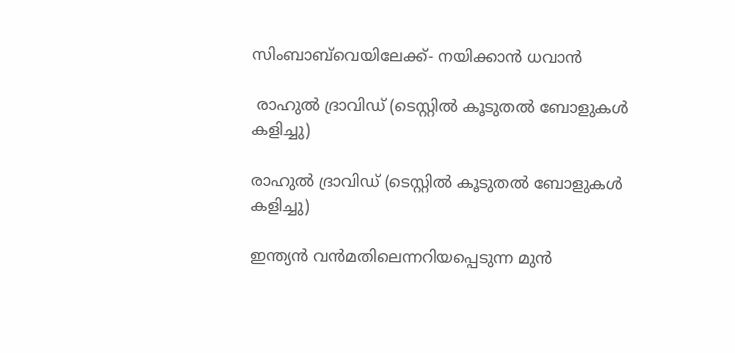സിംബാബ്‌വെയിലേക്ക്- നയിക്കാന്‍ ധവാന്‍

 രാഹുല്‍ ദ്രാവിഡ് (ടെസ്റ്റില്‍ കൂടുതല്‍ ബോളുകള്‍ കളിച്ചു)

രാഹുല്‍ ദ്രാവിഡ് (ടെസ്റ്റില്‍ കൂടുതല്‍ ബോളുകള്‍ കളിച്ചു)

ഇന്ത്യന്‍ വന്‍മതിലെന്നറിയപ്പെടുന്ന മുന്‍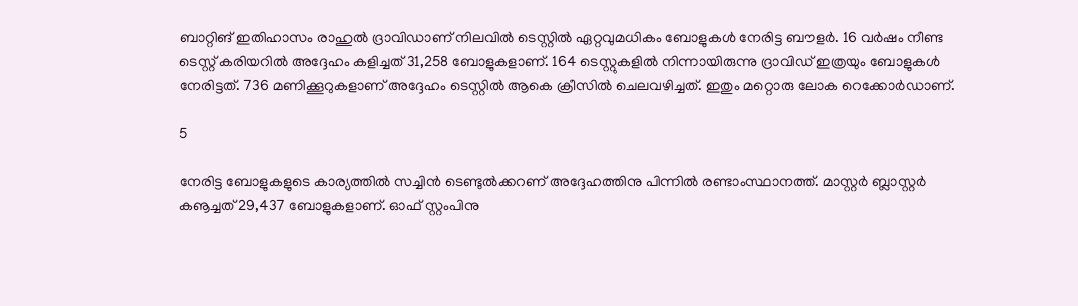ബാറ്റിങ് ഇതിഹാസം രാഹുല്‍ ദ്രാവിഡാണ് നിലവില്‍ ടെസ്റ്റില്‍ ഏറ്റവുമധികം ബോളുകള്‍ നേരിട്ട ബൗളര്‍. 16 വര്‍ഷം നീണ്ട ടെസ്റ്റ് കരിയറില്‍ അദ്ദേഹം കളിച്ചത് 31,258 ബോളുകളാണ്. 164 ടെസ്റ്റുകളില്‍ നിന്നായിരുന്നു ദ്രാവിഡ് ഇത്രയും ബോളുകള്‍ നേരിട്ടത്. 736 മണിക്കൂറുകളാണ് അദ്ദേഹം ടെസ്റ്റില്‍ ആകെ ക്രീസില്‍ ചെലവഴിച്ചത്. ഇതും മറ്റൊരു ലോക റെക്കോര്‍ഡാണ്.

5

നേരിട്ട ബോളുകളുടെ കാര്യത്തില്‍ സച്ചിന്‍ ടെണ്ടുല്‍ക്കറണ് അദ്ദേഹത്തിനു പിന്നില്‍ രണ്ടാംസ്ഥാനത്ത്. മാസ്റ്റര്‍ ബ്ലാസ്റ്റര്‍ കൡച്ചത് 29,437 ബോളുകളാണ്. ഓഫ് സ്റ്റംപിനു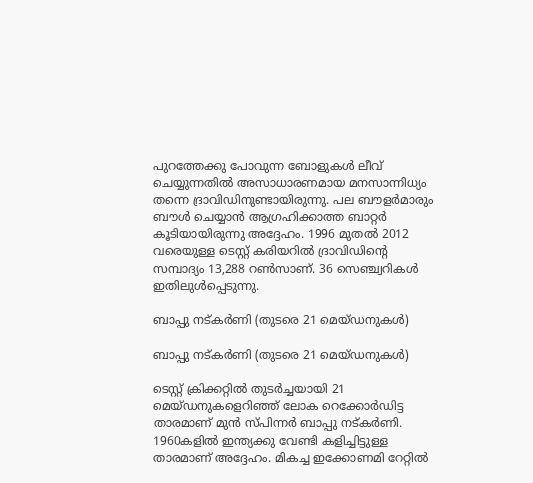പുറത്തേക്കു പോവുന്ന ബോളുകള്‍ ലീവ് ചെയ്യുന്നതില്‍ അസാധാരണമായ മനസാന്നിധ്യം തന്നെ ദ്രാവിഡിനുണ്ടായിരുന്നു. പല ബൗളര്‍മാരും ബൗള്‍ ചെയ്യാന്‍ ആഗ്രഹിക്കാത്ത ബാറ്റര്‍ കൂടിയായിരുന്നു അദ്ദേഹം. 1996 മുതല്‍ 2012 വരെയുള്ള ടെസ്റ്റ് കരിയറില്‍ ദ്രാവിഡിന്റെ സമ്പാദ്യം 13,288 റണ്‍സാണ്. 36 സെഞ്ച്വറികള്‍ ഇതിലുള്‍പ്പെടുന്നു.

ബാപ്പു നട്കര്‍ണി (തുടരെ 21 മെയ്ഡനുകള്‍)

ബാപ്പു നട്കര്‍ണി (തുടരെ 21 മെയ്ഡനുകള്‍)

ടെസ്റ്റ് ക്രിക്കറ്റില്‍ തുടര്‍ച്ചയായി 21 മെയ്ഡനുകളെറിഞ്ഞ് ലോക റെക്കോര്‍ഡിട്ട താരമാണ് മുന്‍ സ്പിന്നര്‍ ബാപ്പു നട്കര്‍ണി. 1960കളില്‍ ഇന്ത്യക്കു വേണ്ടി കളിച്ചിട്ടുള്ള താരമാണ് അദ്ദേഹം. മികച്ച ഇക്കോണമി റേറ്റില്‍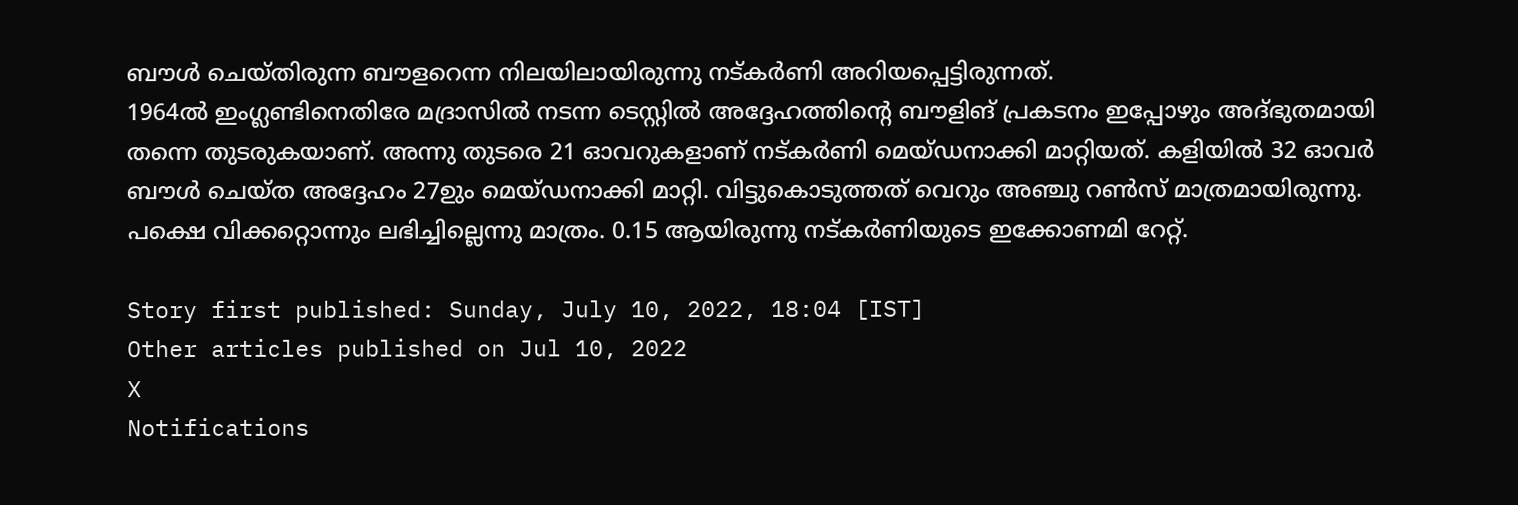ബൗള്‍ ചെയ്തിരുന്ന ബൗളറെന്ന നിലയിലായിരുന്നു നട്കര്‍ണി അറിയപ്പെട്ടിരുന്നത്.
1964ല്‍ ഇംഗ്ലണ്ടിനെതിരേ മദ്രാസില്‍ നടന്ന ടെസ്റ്റില്‍ അദ്ദേഹത്തിന്റെ ബൗളിങ് പ്രകടനം ഇപ്പോഴും അദ്ഭുതമായി തന്നെ തുടരുകയാണ്. അന്നു തുടരെ 21 ഓവറുകളാണ് നട്കര്‍ണി മെയ്ഡനാക്കി മാറ്റിയത്. കളിയില്‍ 32 ഓവര്‍ ബൗള്‍ ചെയ്ത അദ്ദേഹം 27ഉും മെയ്ഡനാക്കി മാറ്റി. വിട്ടുകൊടുത്തത് വെറും അഞ്ചു റണ്‍സ് മാത്രമായിരുന്നു. പക്ഷെ വിക്കറ്റൊന്നും ലഭിച്ചില്ലെന്നു മാത്രം. 0.15 ആയിരുന്നു നട്കര്‍ണിയുടെ ഇക്കോണമി റേറ്റ്.

Story first published: Sunday, July 10, 2022, 18:04 [IST]
Other articles published on Jul 10, 2022
X
Notifications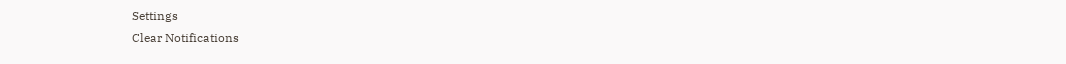Settings
Clear Notifications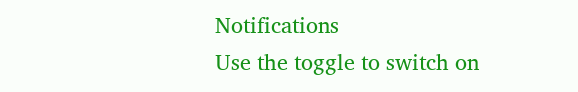Notifications
Use the toggle to switch on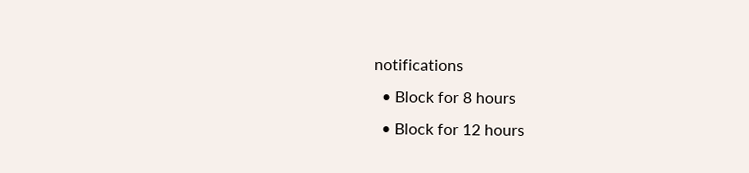notifications
  • Block for 8 hours
  • Block for 12 hours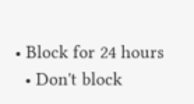• Block for 24 hours
  • Don't block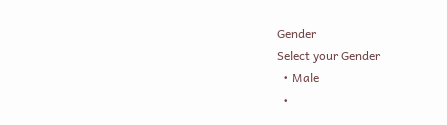Gender
Select your Gender
  • Male
  •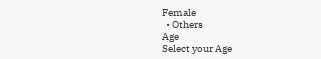Female
  • Others
Age
Select your Age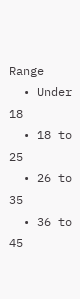Range
  • Under 18
  • 18 to 25
  • 26 to 35
  • 36 to 45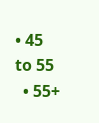• 45 to 55
  • 55+